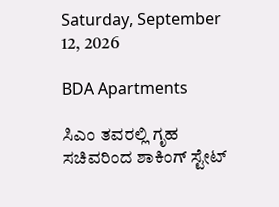Saturday, September 12, 2026

BDA Apartments

ಸಿಎಂ ತವರಲ್ಲಿ ಗೃಹ ಸಚಿವರಿಂದ ಶಾಕಿಂಗ್ ಸ್ಟೇಟ್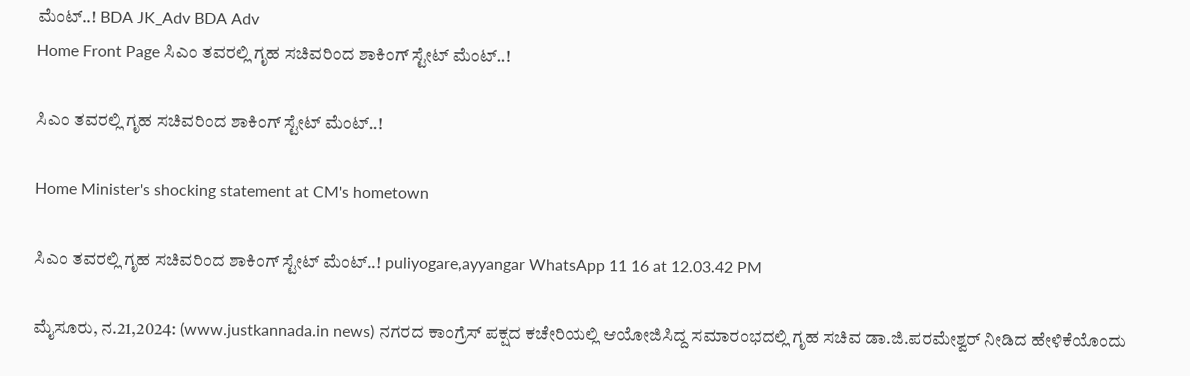ಮೆಂಟ್..! BDA JK_Adv BDA Adv
Home Front Page ಸಿಎಂ ತವರಲ್ಲಿ ಗೃಹ ಸಚಿವರಿಂದ ಶಾಕಿಂಗ್ ಸ್ಟೇಟ್ ಮೆಂಟ್..!

ಸಿಎಂ ತವರಲ್ಲಿ ಗೃಹ ಸಚಿವರಿಂದ ಶಾಕಿಂಗ್ ಸ್ಟೇಟ್ ಮೆಂಟ್..!

Home Minister's shocking statement at CM's hometown

ಸಿಎಂ ತವರಲ್ಲಿ ಗೃಹ ಸಚಿವರಿಂದ ಶಾಕಿಂಗ್ ಸ್ಟೇಟ್ ಮೆಂಟ್..! puliyogare,ayyangar WhatsApp 11 16 at 12.03.42 PM

ಮೈಸೂರು, ನ.21,2024: (www.justkannada.in news) ನಗರದ ಕಾಂಗ್ರೆಸ್‌ ಪಕ್ಷದ ಕಚೇರಿಯಲ್ಲಿ ಆಯೋಜಿಸಿದ್ದ ಸಮಾರಂಭದಲ್ಲಿ ಗೃಹ ಸಚಿವ ಡಾ.ಜಿ.ಪರಮೇಶ್ವರ್‌ ನೀಡಿದ ಹೇಳಿಕೆಯೊಂದು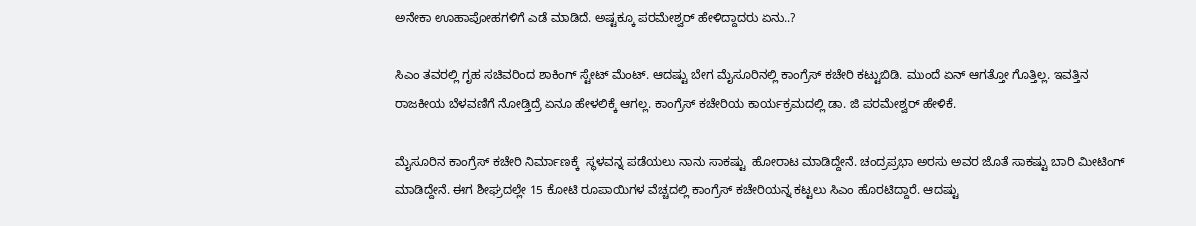ಅನೇಕಾ ಊಹಾಪೋಹಗಳಿಗೆ ಎಡೆ ಮಾಡಿದೆ. ಅಷ್ಟಕ್ಕೂ ಪರಮೇಶ್ವರ್‌ ಹೇಳಿದ್ದಾದರು ಏನು..?

ಸಿಎಂ ತವರಲ್ಲಿ ಗೃಹ ಸಚಿವರಿಂದ ಶಾಕಿಂಗ್ ಸ್ಟೇಟ್ ಮೆಂಟ್. ಆದಷ್ಟು ಬೇಗ ಮೈಸೂರಿನಲ್ಲಿ ಕಾಂಗ್ರೆಸ್ ಕಚೇರಿ ಕಟ್ಟುಬಿಡಿ. ಮುಂದೆ ಏನ್ ಆಗತ್ತೋ ಗೊತ್ತಿಲ್ಲ. ಇವತ್ತಿನ ರಾಜಕೀಯ ಬೆಳವಣಿಗೆ ನೋಡ್ತಿದ್ರೆ ಏನೂ ಹೇಳಲಿಕ್ಕೆ ಆಗಲ್ಲ. ಕಾಂಗ್ರೆಸ್ ಕಚೇರಿಯ ಕಾರ್ಯಕ್ರಮದಲ್ಲಿ ಡಾ. ಜಿ ಪರಮೇಶ್ವರ್ ಹೇಳಿಕೆ.

ಮೈಸೂರಿನ ಕಾಂಗ್ರೆಸ್ ಕಚೇರಿ ನಿರ್ಮಾಣಕ್ಕೆ  ಸ್ಥಳವನ್ನ ಪಡೆಯಲು ನಾನು ಸಾಕಷ್ಟು  ಹೋರಾಟ ಮಾಡಿದ್ದೇನೆ. ಚಂದ್ರಪ್ರಭಾ ಅರಸು ಅವರ ಜೊತೆ ಸಾಕಷ್ಟು ಬಾರಿ ಮೀಟಿಂಗ್ ಮಾಡಿದ್ದೇನೆ. ಈಗ ಶೀಘ್ರದಲ್ಲೇ 15 ಕೋಟಿ ರೂಪಾಯಿಗಳ ವೆಚ್ಚದಲ್ಲಿ ಕಾಂಗ್ರೆಸ್ ಕಚೇರಿಯನ್ನ ಕಟ್ಟಲು ಸಿಎಂ ಹೊರಟಿದ್ದಾರೆ. ಆದಷ್ಟು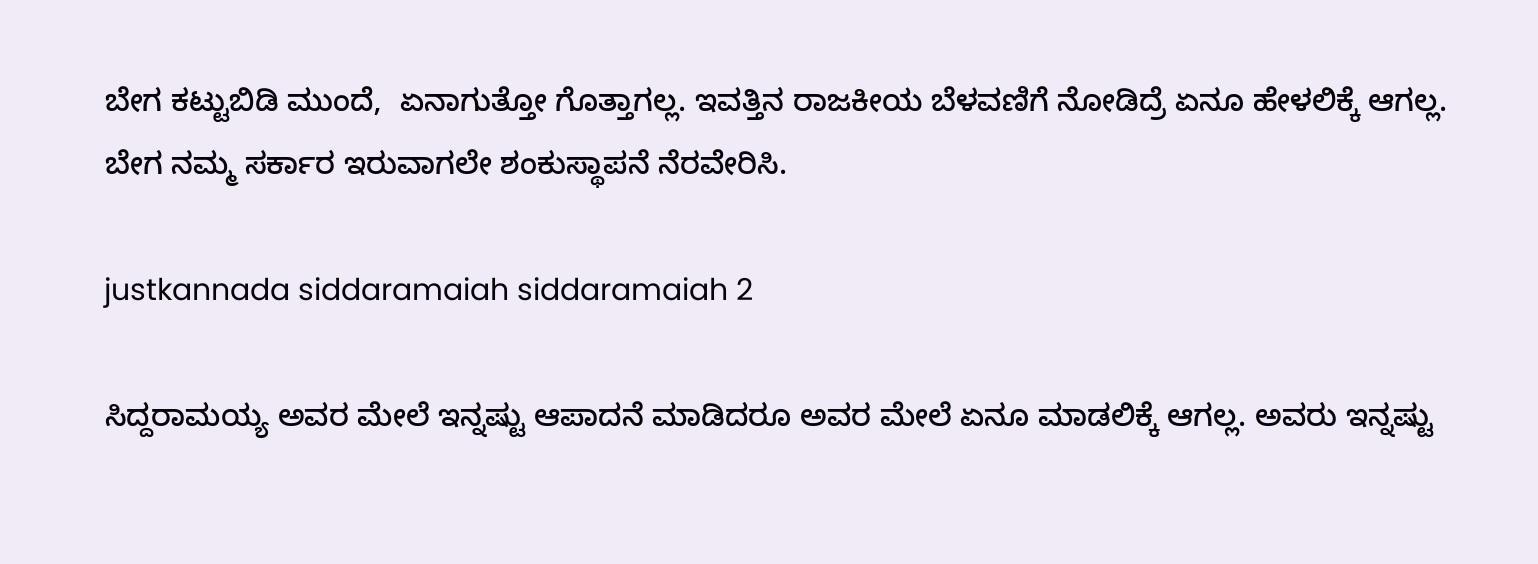ಬೇಗ ಕಟ್ಟುಬಿಡಿ ಮುಂದೆ,  ಏನಾಗುತ್ತೋ ಗೊತ್ತಾಗಲ್ಲ. ಇವತ್ತಿನ ರಾಜಕೀಯ ಬೆಳವಣಿಗೆ ನೋಡಿದ್ರೆ ಏನೂ ಹೇಳಲಿಕ್ಕೆ ಆಗಲ್ಲ. ಬೇಗ ನಮ್ಮ ಸರ್ಕಾರ ಇರುವಾಗಲೇ ಶಂಕುಸ್ಥಾಪನೆ ನೆರವೇರಿಸಿ.

justkannada siddaramaiah siddaramaiah 2

ಸಿದ್ದರಾಮಯ್ಯ ಅವರ ಮೇಲೆ ಇನ್ನಷ್ಟು ಆಪಾದನೆ ಮಾಡಿದರೂ ಅವರ ಮೇಲೆ ಏನೂ ಮಾಡಲಿಕ್ಕೆ ಆಗಲ್ಲ. ಅವರು ಇನ್ನಷ್ಟು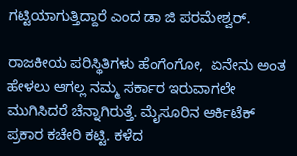ಗಟ್ಟಿಯಾಗುತ್ತಿದ್ದಾರೆ ಎಂದ ಡಾ ಜಿ ಪರಮೇಶ್ವರ್.

ರಾಜಕೀಯ ಪರಿಸ್ಥಿತಿಗಳು ಹೆಂಗೆಂಗೋ,  ಏನೇನು ಅಂತ ಹೇಳಲು ಆಗಲ್ಲ ನಮ್ಮ ಸರ್ಕಾರ ಇರುವಾಗಲೇ ಮುಗಿಸಿದರೆ ಚೆನ್ನಾಗಿರುತ್ತೆ. ಮೈಸೂರಿನ ಆರ್ಕಿಟೆಕ್ ಪ್ರಕಾರ ಕಚೇರಿ ಕಟ್ಟಿ. ಕಳೆದ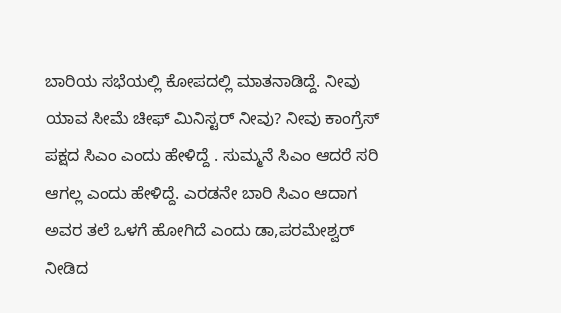ಬಾರಿಯ ಸಭೆಯಲ್ಲಿ ಕೋಪದಲ್ಲಿ ಮಾತನಾಡಿದ್ದೆ. ನೀವು ಯಾವ ಸೀಮೆ ಚೀಫ್ ಮಿನಿಸ್ಟರ್ ನೀವು? ನೀವು ಕಾಂಗ್ರೆಸ್ ಪಕ್ಷದ ಸಿಎಂ ಎಂದು ಹೇಳಿದ್ದೆ . ಸುಮ್ಮನೆ ಸಿಎಂ ಆದರೆ ಸರಿ ಆಗಲ್ಲ ಎಂದು ಹೇಳಿದ್ದೆ. ಎರಡನೇ ಬಾರಿ ಸಿಎಂ ಆದಾಗ ಅವರ ತಲೆ ಒಳಗೆ ಹೋಗಿದೆ ಎಂದು ಡಾ,ಪರಮೇಶ್ವರ್‌ ನೀಡಿದ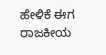ಹೇಳಿಕೆ ಈಗ ರಾಜಕೀಯ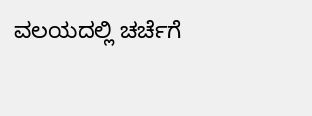ವಲಯದಲ್ಲಿ ಚರ್ಚೆಗೆ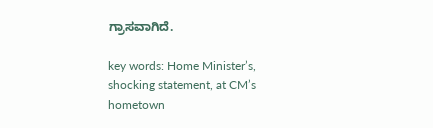ಗ್ರಾಸವಾಗಿದೆ.

key words: Home Minister’s, shocking statement, at CM’s hometown